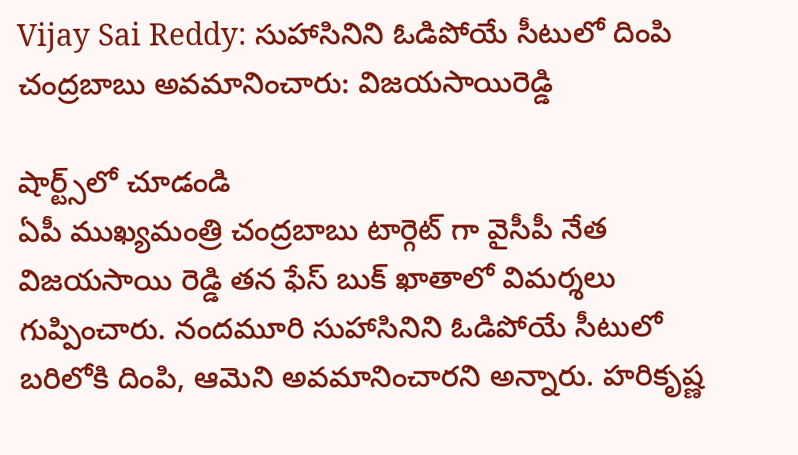Vijay Sai Reddy: సుహాసినిని ఓడిపోయే సీటులో దింపి చంద్రబాబు అవమానించారు: విజయసాయిరెడ్డి

షార్ట్స్‌లో చూడండి
ఏపీ ముఖ్యమంత్రి చంద్రబాబు టార్గెట్‌ గా వైసీపీ నేత విజయసాయి రెడ్డి తన ఫేస్ బుక్ ఖాతాలో విమర్శలు గుప్పించారు. నందమూరి సుహాసినిని ఓడిపోయే సీటులో బరిలోకి దింపి, ఆమెని అవమానించారని అన్నారు. హరికృష్ణ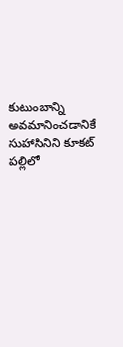కుటుంబాన్ని అవమానించడానికే సుహాసినిని కూకట్ పల్లిలో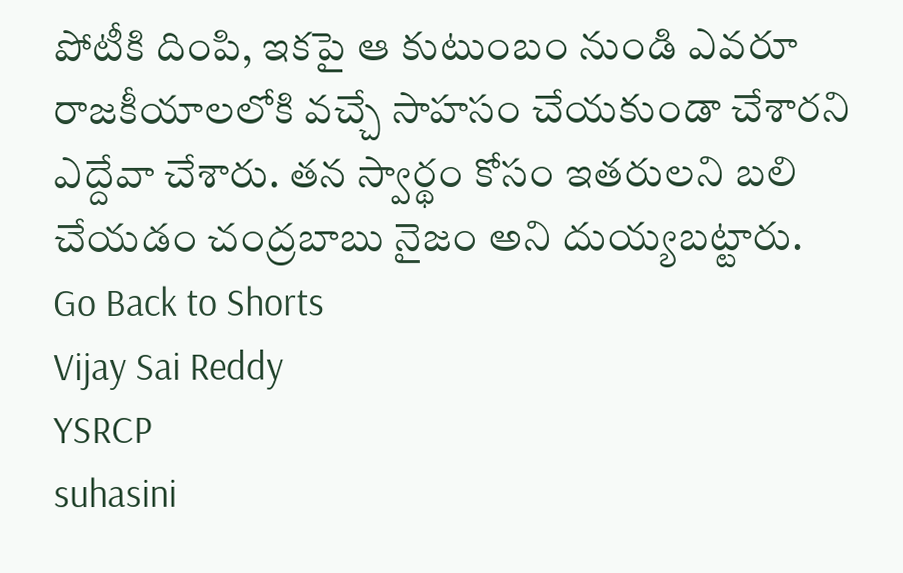పోటీకి దింపి, ఇకపై ఆ కుటుంబం నుండి ఎవరూ రాజకీయాలలోకి వచ్చే సాహసం చేయకుండా చేశారని ఎద్దేవా చేశారు. తన స్వార్థం కోసం ఇతరులని బలి చేయడం చంద్రబాబు నైజం అని దుయ్యబట్టారు.
Go Back to Shorts
Vijay Sai Reddy
YSRCP
suhasini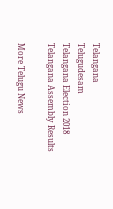Telangana
Telugudesam
Telangana Election 2018
Telangana Assembly Results

More Telugu News